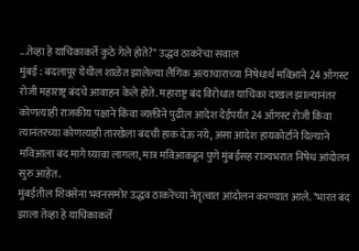...तेव्हा हे याचिकाकर्ते कुठे गेले होते?" उद्धव ठाकरेंचा सवाल
मुंबई : बदलापूर येथील शाळेत झालेल्या लैंगिक अत्याचाराच्या निषेधार्थ मविआने 24 ऑगस्ट रोजी महाराष्ट्र बंदचे आवाहन केले होते. महाराष्ट्र बंद विरोधात याचिका दाखल झाल्यानंतर कोणत्याही राजकीय पक्षाने किंवा व्यक्तीने पुढील आदेश देईपर्यंत 24 ऑगस्ट रोजी किंवा त्यानंतरच्या कोणत्याही तारखेला बंदची हाक देऊ नये, असा आदेश हायकोर्टाने दिल्याने मविआला बंद मागे घ्यावा लागला, मात्र मविआकडून पुणे मुंबईसह राज्यभरात निषेध आंदोलन सुरु आहेत.
मुंबईतील शिवसेना भवनसमोर उद्धव ठाकरेंच्या नेतृत्वात आंदोलन करण्यात आले. "भारत बंद झाला तेव्हा हे याचिकाकर्ते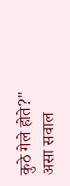कुठे गेले होते?" असा सवाल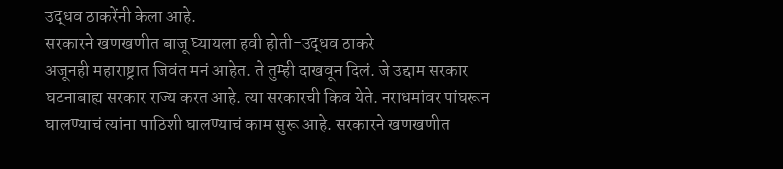उद्धव ठाकरेंनी केला आहे.
सरकारने खणखणीत बाजू घ्यायला हवी होती-उद्धव ठाकरे
अजूनही महाराष्ट्रात जिवंत मनं आहेत. ते तुम्ही दाखवून दिलं. जे उद्दाम सरकार घटनाबाह्य सरकार राज्य करत आहे. त्या सरकारची किव येते. नराधमांवर पांघरून घालण्याचं त्यांना पाठिशी घालण्याचं काम सुरू आहे. सरकारने खणखणीत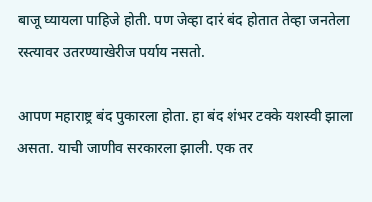बाजू घ्यायला पाहिजे होती. पण जेव्हा दारं बंद होतात तेव्हा जनतेला रस्त्यावर उतरण्याखेरीज पर्याय नसतो.

आपण महाराष्ट्र बंद पुकारला होता. हा बंद शंभर टक्के यशस्वी झाला असता. याची जाणीव सरकारला झाली. एक तर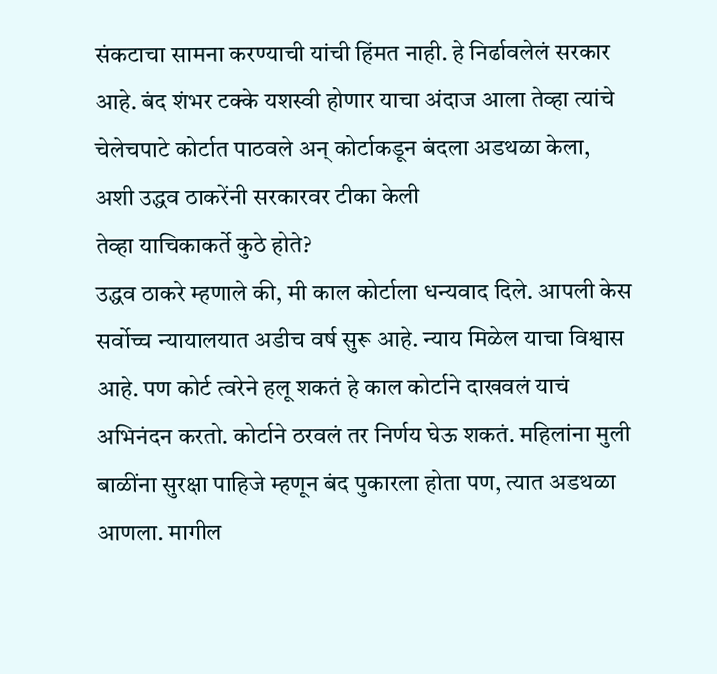संकटाचा सामना करण्याची यांची हिंमत नाही. हे निर्ढावलेलं सरकार आहे. बंद शंभर टक्के यशस्वी होणार याचा अंदाज आला तेव्हा त्यांचे चेलेचपाटे कोर्टात पाठवले अन् कोर्टाकडून बंदला अडथळा केला, अशी उद्धव ठाकरेंनी सरकारवर टीका केली
तेव्हा याचिकाकर्ते कुठे होते?
उद्धव ठाकरे म्हणाले की, मी काल कोर्टाला धन्यवाद दिले. आपली केस सर्वोच्च न्यायालयात अडीच वर्ष सुरू आहे. न्याय मिळेल याचा विश्वास आहे. पण कोर्ट त्वरेने हलू शकतं हे काल कोर्टाने दाखवलं याचं अभिनंदन करतो. कोर्टाने ठरवलं तर निर्णय घेऊ शकतं. महिलांना मुली बाळींना सुरक्षा पाहिजे म्हणून बंद पुकारला होता पण, त्यात अडथळा आणला. मागील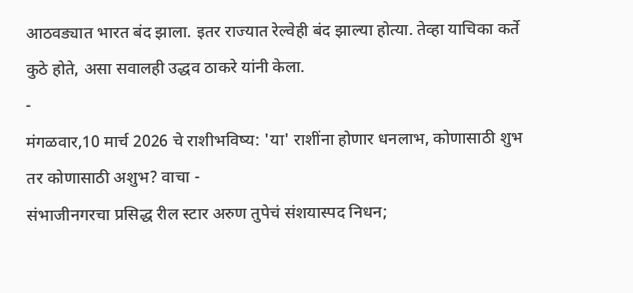आठवड्यात भारत बंद झाला. इतर राज्यात रेल्वेही बंद झाल्या होत्या. तेव्हा याचिका कर्ते कुठे होते, असा सवालही उद्धव ठाकरे यांनी केला.
-
मंगळवार,10 मार्च 2026 चे राशीभविष्य: 'या' राशींना होणार धनलाभ, कोणासाठी शुभ तर कोणासाठी अशुभ? वाचा -
संभाजीनगरचा प्रसिद्ध रील स्टार अरुण तुपेचं संशयास्पद निधन;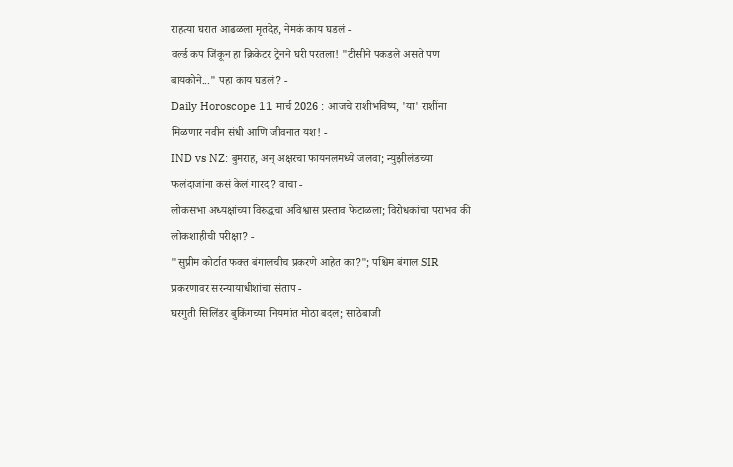राहत्या घरात आढळला मृतदेह, नेमकं काय घडलं -
वर्ल्ड कप जिंकून हा क्रिकेटर ट्रेनने घरी परतला! "टीसीने पकडले असते पण बायकोने..." पहा काय घडलं? -
Daily Horoscope 11 मार्च 2026 : आजचे राशीभविष्य, 'या' राशींना मिळणार नवीन संधी आणि जीवनात यश! -
IND vs NZ: बुमराह, अन् अक्षरचा फायनलमध्ये जलवा; न्युझीलंडच्या फलंदाजांना कसं केलं गारद? वाचा -
लोकसभा अध्यक्षांच्या विरुद्धचा अविश्वास प्रस्ताव फेटाळला; विरोधकांचा पराभव की लोकशाहीची परीक्षा? -
"सुप्रीम कोर्टात फक्त बंगालचीच प्रकरणे आहेत का?"; पश्चिम बंगाल SIR प्रकरणावर सरन्यायाधीशांचा संताप -
घरगुती सिलिंडर बुकिंगच्या नियमांत मोठा बदल; साठेबाजी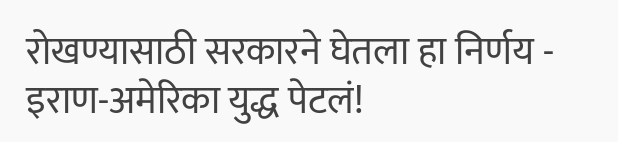रोखण्यासाठी सरकारने घेतला हा निर्णय -
इराण-अमेरिका युद्ध पेटलं!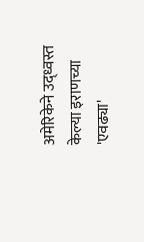अमेरिकेने उद्ध्वस्त केल्या इराणच्या 'एवढ्या'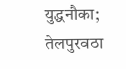युद्धनौका; तेलपुरवठा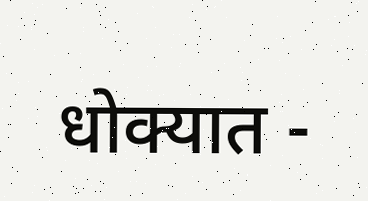धोक्यात -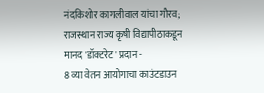नंदकिशोर कागलीवाल यांचा गौरव; राजस्थान राज्य कृषी विद्यापीठाकडून मानद 'डॉक्टरेट' प्रदान -
8 व्या वेतन आयोगाचा काउंटडाउन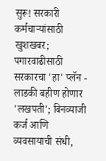सुरू! सरकारी कर्मचाऱ्यांसाठी खुशखबर; पगारवाढीसाठी सरकारचा 'हा' प्लॅन -
लाडकी बहीण होणार 'लखपती'; बिनव्याजी कर्ज आणि व्यवसायाची संधी,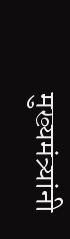मुख्यमंत्र्यांनी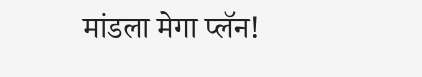मांडला मेगा प्लॅन!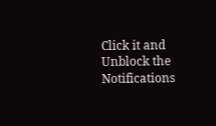Click it and Unblock the Notifications